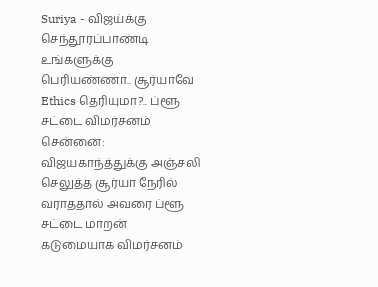Suriya - விஜய்க்கு செந்தூரப்பாண்டி உங்களுக்கு பெரியண்ணா.. சூர்யாவே Ethics தெரியுமா?.. ப்ளூ சட்டை விமர்சனம்
சென்னை: விஜயகாந்த்துக்கு அஞ்சலி செலுத்த சூர்யா நேரில் வராததால் அவரை ப்ளூ சட்டை மாறன் கடுமையாக விமர்சனம்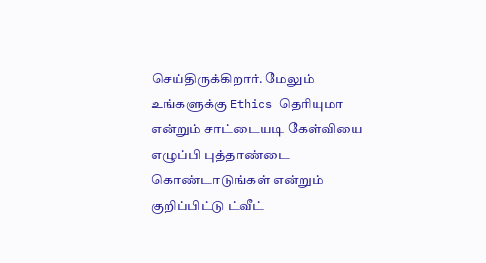செய்திருக்கிறார். மேலும் உங்களுக்கு Ethics தெரியுமா என்றும் சாட்டையடி கேள்வியை எழுப்பி புத்தாண்டை கொண்டாடுங்கள் என்றும் குறிப்பிட்டு ட்வீட்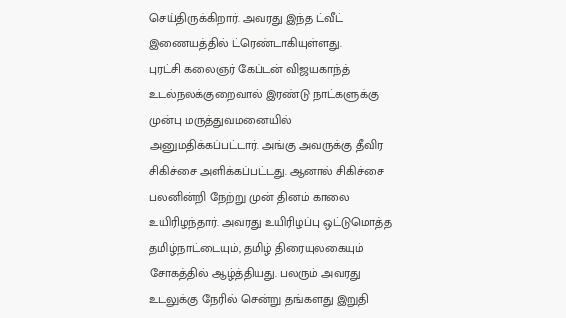செய்திருக்கிறார். அவரது இந்த ட்வீட் இணையத்தில் ட்ரெண்டாகியுள்ளது.
புரட்சி கலைஞர் கேப்டன் விஜயகாந்த் உடல்நலக்குறைவால் இரண்டு நாட்களுக்கு முன்பு மருத்துவமனையில் அனுமதிக்கப்பட்டார். அங்கு அவருக்கு தீவிர சிகிச்சை அளிக்கப்பட்டது. ஆனால் சிகிச்சை பலனின்றி நேற்று முன் தினம் காலை உயிரிழந்தார். அவரது உயிரிழப்பு ஒட்டுமொத்த தமிழ்நாட்டையும், தமிழ் திரையுலகையும் சோகத்தில் ஆழ்த்தியது. பலரும் அவரது உடலுக்கு நேரில் சென்று தங்களது இறுதி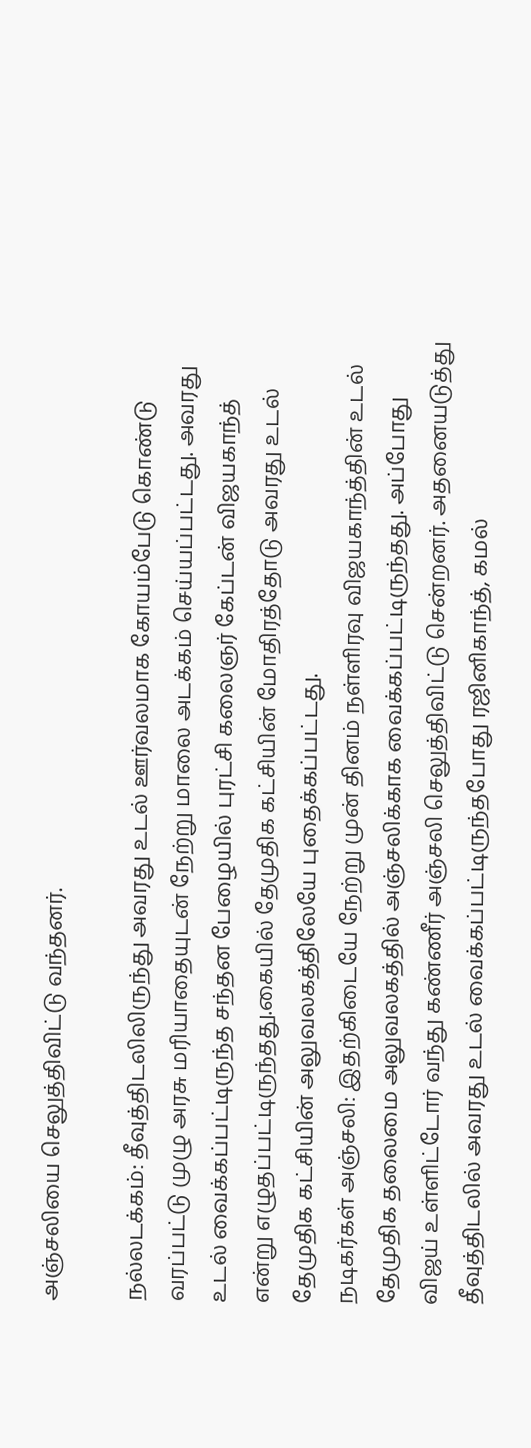அஞ்சலியை செலுத்திவிட்டு வந்தனர்.

நல்லடக்கம்: தீவுத்திடலிலிருந்து அவரது உடல் ஊர்வலமாக கோயம்பேடு கொண்டு வரப்பட்டு முழு அரசு மரியாதையுடன் நேற்று மாலை அடக்கம் செய்யப்பட்டது. அவரது உடல் வைக்கப்பட்டிருந்த சந்தன பேழையில் புரட்சி கலைஞர் கேப்டன் விஜயகாந்த் என்று எழுதப்பட்டிருந்தது.கையில் தேமுதிக கட்சியின் மோதிரத்தோடு அவரது உடல் தேமுதிக கட்சியின் அலுவலகத்திலேயே புதைக்கப்பட்டது.
நடிகர்கள் அஞ்சலி: இதற்கிடையே நேற்று முன் தினம் நள்ளிரவு விஜயகாந்த்தின் உடல் தேமுதிக தலைமை அலுவலகத்தில் அஞ்சலிக்காக வைக்கப்பட்டிருந்தது. அப்போது விஜய் உள்ளிட்டோர் வந்து கண்ணீர் அஞ்சலி செலுத்திவிட்டு சென்றனர். அதனையடுத்து தீவுத்திடலில் அவரது உடல் வைக்கப்பட்டிருந்தபோது ரஜினிகாந்த், கமல்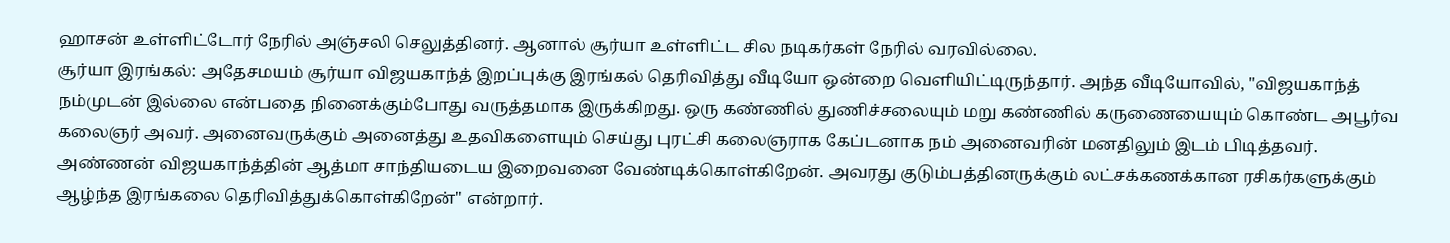ஹாசன் உள்ளிட்டோர் நேரில் அஞ்சலி செலுத்தினர். ஆனால் சூர்யா உள்ளிட்ட சில நடிகர்கள் நேரில் வரவில்லை.
சூர்யா இரங்கல்: அதேசமயம் சூர்யா விஜயகாந்த் இறப்புக்கு இரங்கல் தெரிவித்து வீடியோ ஒன்றை வெளியிட்டிருந்தார். அந்த வீடியோவில், "விஜயகாந்த் நம்முடன் இல்லை என்பதை நினைக்கும்போது வருத்தமாக இருக்கிறது. ஒரு கண்ணில் துணிச்சலையும் மறு கண்ணில் கருணையையும் கொண்ட அபூர்வ கலைஞர் அவர். அனைவருக்கும் அனைத்து உதவிகளையும் செய்து புரட்சி கலைஞராக கேப்டனாக நம் அனைவரின் மனதிலும் இடம் பிடித்தவர். அண்ணன் விஜயகாந்த்தின் ஆத்மா சாந்தியடைய இறைவனை வேண்டிக்கொள்கிறேன். அவரது குடும்பத்தினருக்கும் லட்சக்கணக்கான ரசிகர்களுக்கும் ஆழ்ந்த இரங்கலை தெரிவித்துக்கொள்கிறேன்" என்றார்.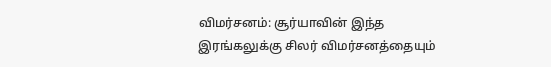விமர்சனம்: சூர்யாவின் இந்த இரங்கலுக்கு சிலர் விமர்சனத்தையும்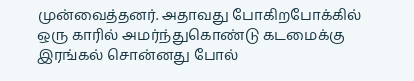முன்வைத்தனர். அதாவது போகிறபோக்கில் ஒரு காரில் அமர்ந்துகொண்டு கடமைக்கு இரங்கல் சொன்னது போல்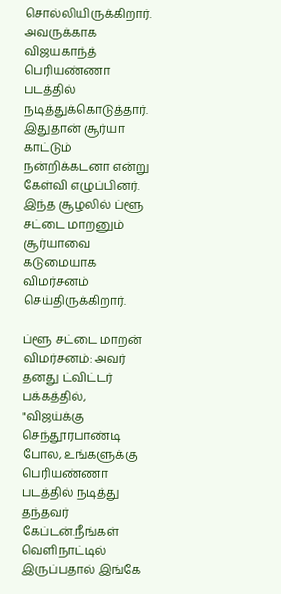சொல்லியிருக்கிறார். அவருக்காக விஜயகாந்த் பெரியண்ணா படத்தில் நடித்துக்கொடுத்தார். இதுதான் சூர்யா காட்டும் நன்றிக்கடனா என்று கேள்வி எழுப்பினர். இந்த சூழலில் ப்ளூ சட்டை மாறனும் சூர்யாவை கடுமையாக விமர்சனம் செய்திருக்கிறார்.

ப்ளூ சட்டை மாறன் விமர்சனம்: அவர் தனது ட்விட்டர் பக்கத்தில், "விஜய்க்கு செந்தூரபாண்டி போல, உங்களுக்கு பெரியண்ணா படத்தில் நடித்து தந்தவர் கேப்டன்.நீங்கள் வெளிநாட்டில் இருப்பதால் இங்கே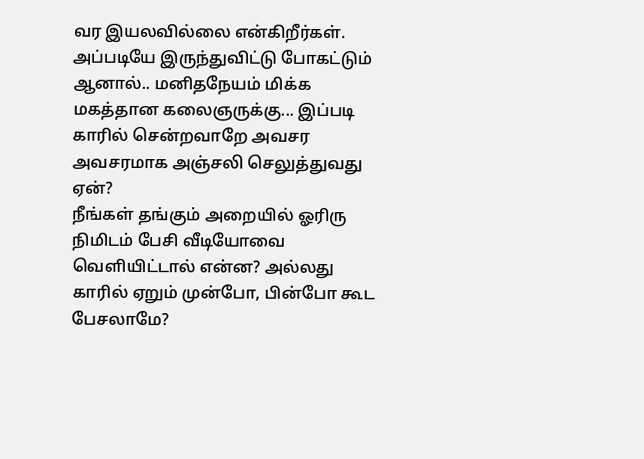வர இயலவில்லை என்கிறீர்கள். அப்படியே இருந்துவிட்டு போகட்டும் ஆனால்.. மனிதநேயம் மிக்க மகத்தான கலைஞருக்கு... இப்படி காரில் சென்றவாறே அவசர அவசரமாக அஞ்சலி செலுத்துவது ஏன்?
நீங்கள் தங்கும் அறையில் ஓரிரு நிமிடம் பேசி வீடியோவை வெளியிட்டால் என்ன? அல்லது காரில் ஏறும் முன்போ, பின்போ கூட பேசலாமே?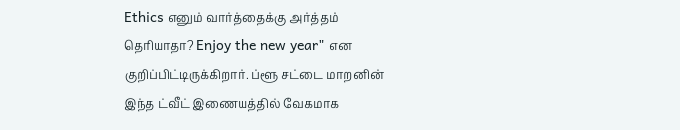Ethics எனும் வார்த்தைக்கு அர்த்தம் தெரியாதா? Enjoy the new year" என குறிப்பிட்டிருக்கிறார். ப்ளூ சட்டை மாறனின் இந்த ட்வீட் இணையத்தில் வேகமாக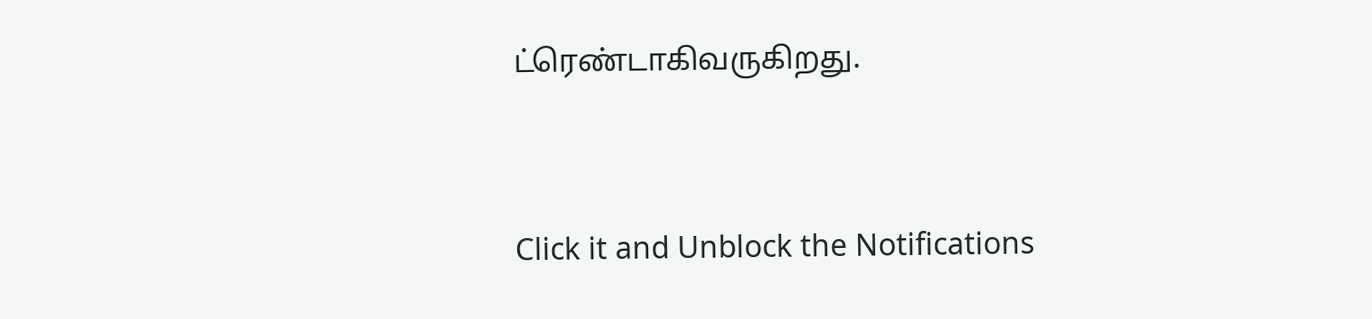ட்ரெண்டாகிவருகிறது.


Click it and Unblock the Notifications